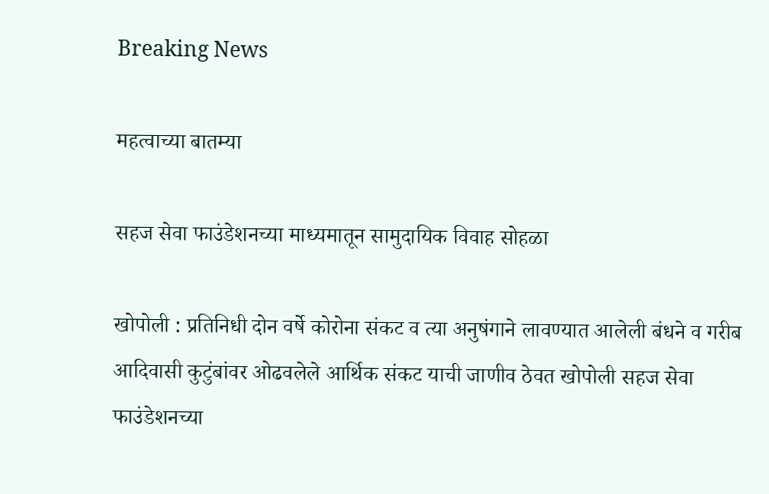Breaking News

महत्वाच्या बातम्या

सहज सेवा फाउंडेशनच्या माध्यमातून सामुदायिक विवाह सोहळा

खोपोली : प्रतिनिधी दोन वर्षे कोरोना संकट व त्या अनुषंगाने लावण्यात आलेली बंधने व गरीब आदिवासी कुटुंबांवर ओढवलेले आर्थिक संकट याची जाणीव ठेवत खोपोली सहज सेवा फाउंडेशनच्या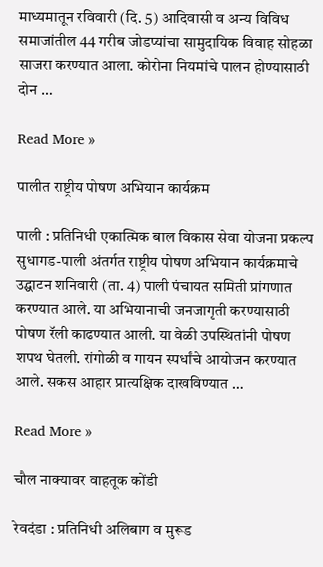माध्यमातून रविवारी (दि. 5) आदिवासी व अन्य विविध समाजांतील 44 गरीब जोडप्यांचा सामुदायिक विवाह सोहळा साजरा करण्यात आला. कोरोना नियमांचे पालन होण्यासाठी दोन …

Read More »

पालीत राष्ट्रीय पोषण अभियान कार्यक्रम

पाली : प्रतिनिधी एकात्मिक बाल विकास सेवा योजना प्रकल्प सुधागड-पाली अंतर्गत राष्ट्रीय पोषण अभियान कार्यक्रमाचे उद्घाटन शनिवारी (ता. 4) पाली पंचायत समिती प्रांगणात करण्यात आले. या अभियानाची जनजागृती करण्यासाठी पोषण रॅली काढण्यात आली. या वेळी उपस्थितांनी पोषण शपथ घेतली. रांगोळी व गायन स्पर्धांचे आयोजन करण्यात आले. सकस आहार प्रात्यक्षिक दाखविण्यात …

Read More »

चौल नाक्यावर वाहतूक कोंडी

रेवदंडा : प्रतिनिधी अलिबाग व मुरूड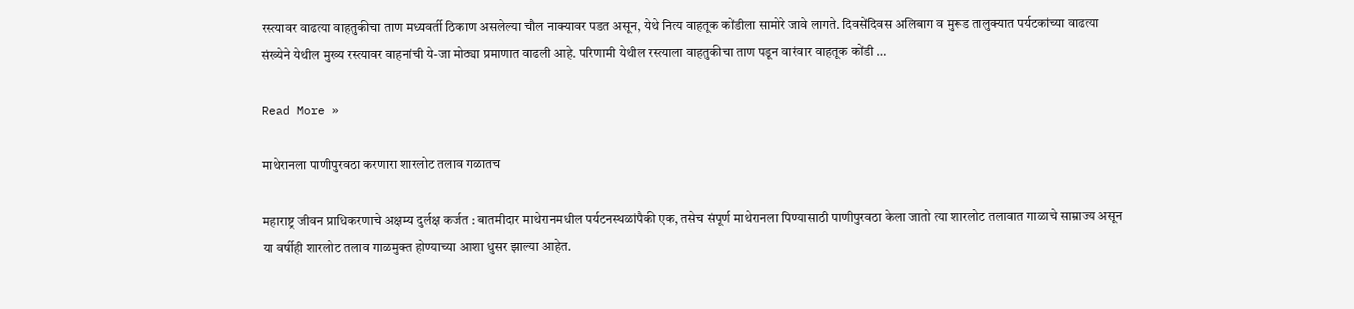रस्त्यावर वाढत्या वाहतुकीचा ताण मध्यवर्ती ठिकाण असलेल्या चौल नाक्यावर पडत असून, येथे नित्य वाहतूक कोंडीला सामोरे जावे लागते. दिवसेंदिवस अलिबाग व मुरूड तालुक्यात पर्यटकांच्या वाढत्या संख्येने येथील मुख्य रस्त्यावर वाहनांची ये-जा मोठ्या प्रमाणात वाढली आहे. परिणामी येथील रस्त्याला वाहतुकीचा ताण पडून वारंवार वाहतूक कोंडी …

Read More »

माथेरानला पाणीपुरवठा करणारा शारलोट तलाव गळातच

महाराष्ट्र जीवन प्राधिकरणाचे अक्षम्य दुर्लक्ष कर्जत : बातमीदार माथेरानमधील पर्यटनस्थळांपैकी एक, तसेच संपूर्ण माथेरानला पिण्यासाठी पाणीपुरवठा केला जातो त्या शारलोट तलावात गाळाचे साम्राज्य असून या वर्षीही शारलोट तलाव गाळमुक्त होण्याच्या आशा धुसर झाल्या आहेत.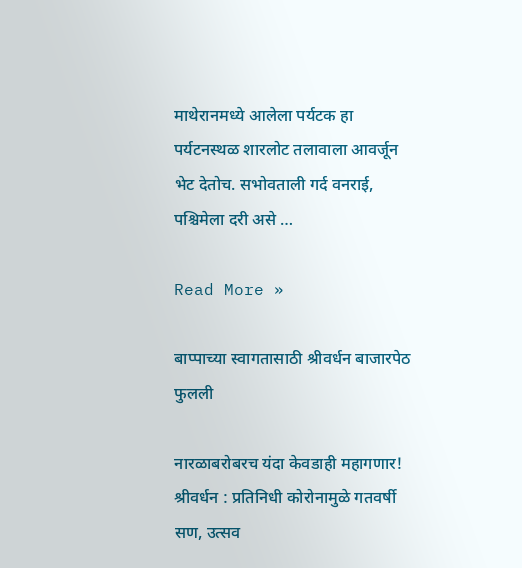माथेरानमध्ये आलेला पर्यटक हा पर्यटनस्थळ शारलोट तलावाला आवर्जून भेट देतोच. सभोवताली गर्द वनराई, पश्चिमेला दरी असे …

Read More »

बाप्पाच्या स्वागतासाठी श्रीवर्धन बाजारपेठ फुलली

नारळाबरोबरच यंदा केवडाही महागणार! श्रीवर्धन : प्रतिनिधी कोरोनामुळे गतवर्षी सण, उत्सव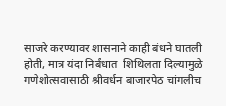साजरे करण्यावर शासनाने काही बंधने घातली होती, मात्र यंदा निर्बंधात  शिथिलता दिल्यामुळे गणेशोत्सवासाठी श्रीवर्धन बाजारपेठ चांगलीच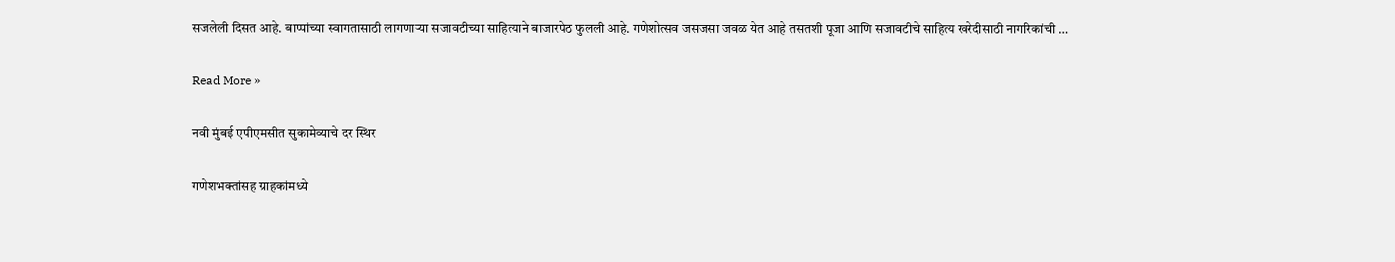सजलेली दिसत आहे. बाप्पांच्या स्वागतासाठी लागणार्‍या सजावटीच्या साहित्याने बाजारपेठ फुलली आहे. गणेशोत्सव जसजसा जवळ येत आहे तसतशी पूजा आणि सजावटीचे साहित्य खरेदीसाठी नागरिकांची …

Read More »

नवी मुंबई एपीएमसीत सुकामेव्याचे दर स्थिर

गणेशभक्तांसह ग्राहकांमध्ये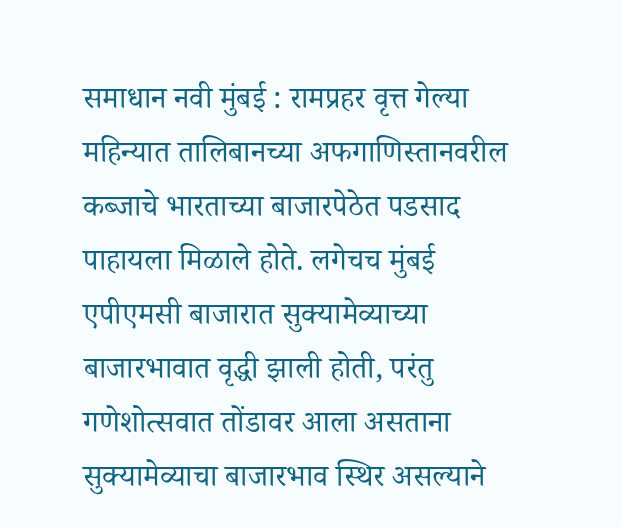समाधान नवी मुंबई : रामप्रहर वृत्त गेल्या महिन्यात तालिबानच्या अफगाणिस्तानवरील कब्जाचे भारताच्या बाजारपेठेत पडसाद पाहायला मिळाले होते. लगेचच मुंबई एपीएमसी बाजारात सुक्यामेव्याच्या बाजारभावात वृद्धी झाली होती, परंतु गणेशोत्सवात तोंडावर आला असताना सुक्यामेव्याचा बाजारभाव स्थिर असल्याने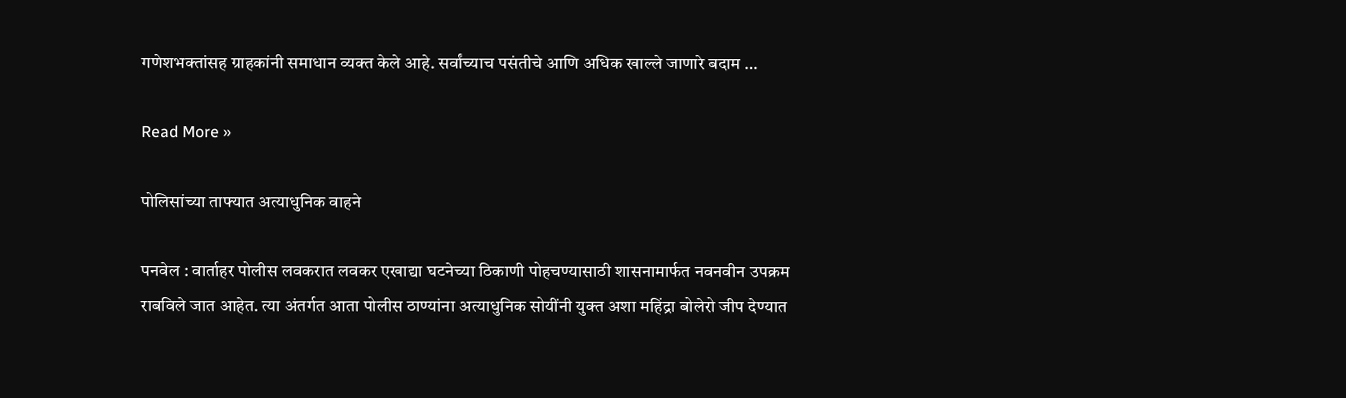गणेशभक्तांसह ग्राहकांनी समाधान व्यक्त केले आहे. सर्वांच्याच पसंतीचे आणि अधिक खाल्ले जाणारे बदाम …

Read More »

पोलिसांच्या ताफ्यात अत्याधुनिक वाहने

पनवेल : वार्ताहर पोलीस लवकरात लवकर एखाद्या घटनेच्या ठिकाणी पोहचण्यासाठी शासनामार्फत नवनवीन उपक्रम राबविले जात आहेत. त्या अंतर्गत आता पोलीस ठाण्यांना अत्याधुनिक सोयींनी युक्त अशा महिंद्रा बोलेरो जीप देण्यात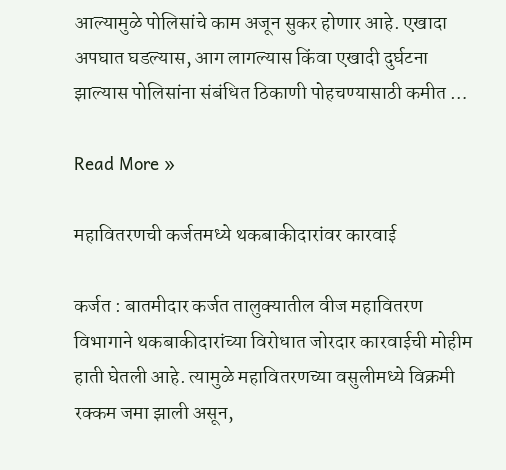आल्यामुळे पोलिसांचे काम अजून सुकर होणार आहे. एखादा अपघात घडल्यास, आग लागल्यास किंवा एखादी दुर्घटना झाल्यास पोलिसांना संबंधित ठिकाणी पोहचण्यासाठी कमीत …

Read More »

महावितरणची कर्जतमध्ये थकबाकीदारांवर कारवाई

कर्जत : बातमीदार कर्जत तालुक्यातील वीज महावितरण विभागाने थकबाकीदारांच्या विरोधात जोरदार कारवाईची मोहीम हाती घेतली आहे. त्यामुळे महावितरणच्या वसुलीमध्ये विक्रमी रक्कम जमा झाली असून,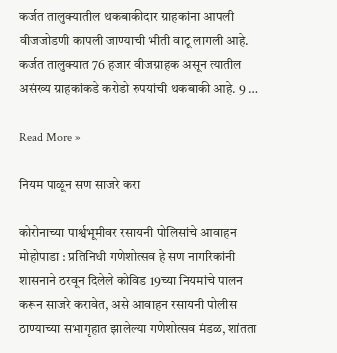कर्जत तालुक्यातील थकबाकीदार ग्राहकांना आपली वीजजोडणी कापली जाण्याची भीती वाटू लागली आहे. कर्जत तालुक्यात 76 हजार वीजग्राहक असून त्यातील असंख्य ग्राहकांकडे करोडो रुपयांची थकबाकी आहे. 9 …

Read More »

नियम पाळून सण साजरे करा

कोरोनाच्या पार्श्वभूमीवर रसायनी पोलिसांचे आवाहन मोहोपाडा : प्रतिनिधी गणेशोत्सव हे सण नागरिकांनी शासनाने ठरवून दिलेले कोविड 19च्या नियमांचे पालन करून साजरे करावेत, असे आवाहन रसायनी पोलीस ठाण्याच्या सभागृहात झालेल्या गणेशोत्सव मंडळ, शांतता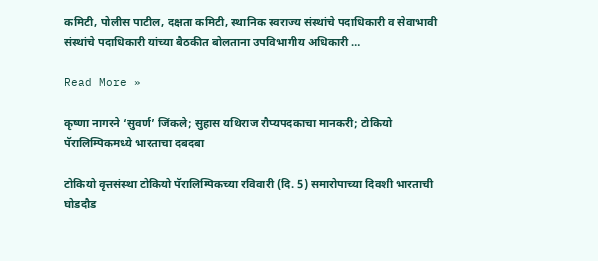कमिटी, पोलीस पाटील, दक्षता कमिटी, स्थानिक स्वराज्य संस्थांचे पदाधिकारी व सेवाभावी संस्थांचे पदाधिकारी यांच्या बैठकीत बोलताना उपविभागीय अधिकारी …

Read More »

कृष्णा नागरने ‘सुवर्ण’ जिंकले; सुहास यथिराज रौप्यपदकाचा मानकरी; टोकियो पॅरालिम्पिकमध्ये भारताचा दबदबा

टोकियो वृत्तसंस्था टोकियो पॅरालिम्पिकच्या रविवारी (दि. 5) समारोपाच्या दिवशी भारताची घोडदौड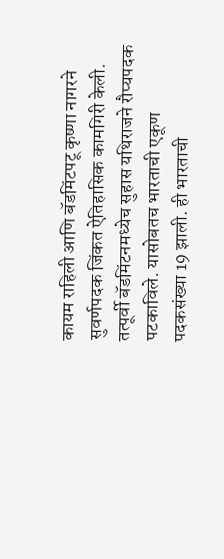कायम राहिली आणि बॅडमिंटपटू कृष्णा नागरने सुवर्णपदक जिंकत ऐतिहासिक कामगिरी केली. तत्पूर्वी बॅडमिंटनमध्येच सुहास यथिराजने रौप्यपदक पटकाविले. यासोबतच भारताची एकूण पदकसंख्या 19 झाली. ही भारताची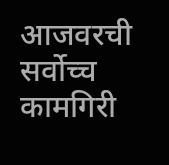आजवरची सर्वोच्च कामगिरी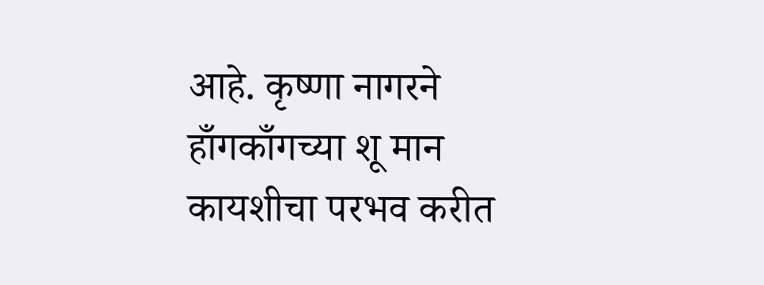आहे. कृष्णा नागरने हाँगकाँगच्या शू मान कायशीचा परभव करीत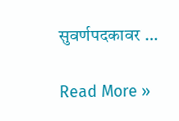सुवर्णपदकावर …

Read More »